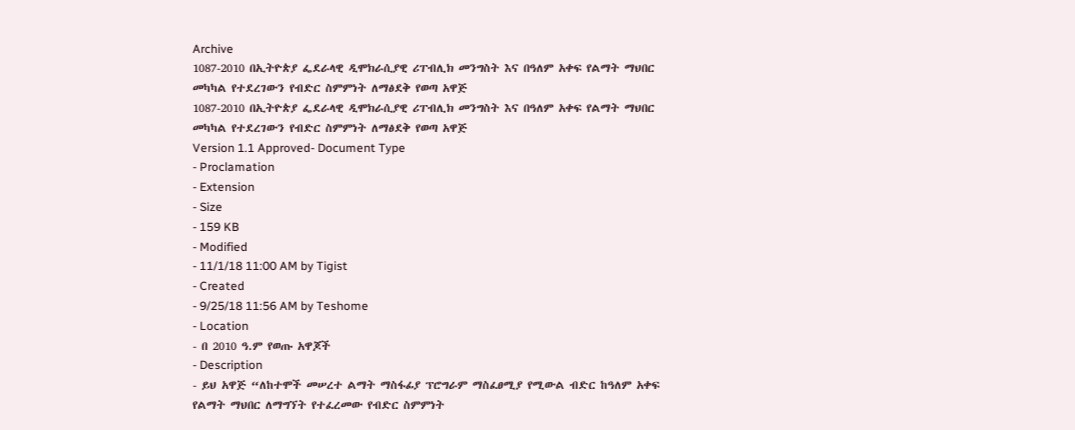Archive
1087-2010 በኢትዮጵያ ፌደራላዊ ዲሞክራሲያዊ ሪፐብሊክ መንግስት እና በዓለም አቀፍ የልማት ማህበር መካካል የተደረገውን የብድር ስምምነት ለማፅደቅ የወጣ አዋጅ
1087-2010 በኢትዮጵያ ፌደራላዊ ዲሞክራሲያዊ ሪፐብሊክ መንግስት እና በዓለም አቀፍ የልማት ማህበር መካካል የተደረገውን የብድር ስምምነት ለማፅደቅ የወጣ አዋጅ
Version 1.1 Approved- Document Type
- Proclamation
- Extension
- Size
- 159 KB
- Modified
- 11/1/18 11:00 AM by Tigist
- Created
- 9/25/18 11:56 AM by Teshome
- Location
- በ 2010 ዓ.ም የወጡ አዋጆች
- Description
- ይህ አዋጅ “ለከተሞች መሠረተ ልማት ማስፋፊያ ፕሮግራም ማስፈፀሚያ የሚውል ብድር ከዓለም አቀፍ የልማት ማህበር ለማግኘት የተፈረመው የብድር ስምምነት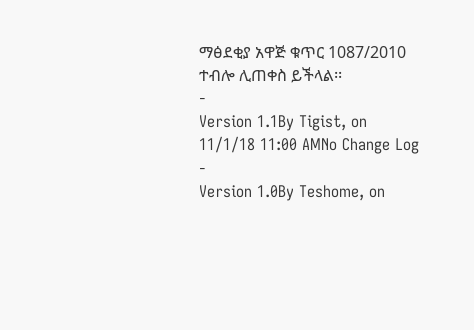ማፅደቂያ አዋጅ ቁጥር 1087/2010 ተብሎ ሊጠቀስ ይችላል፡፡
-
Version 1.1By Tigist, on 11/1/18 11:00 AMNo Change Log
-
Version 1.0By Teshome, on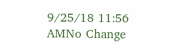9/25/18 11:56 AMNo Change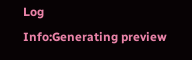Log
Info:Generating preview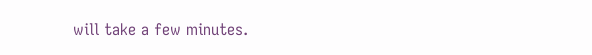will take a few minutes.